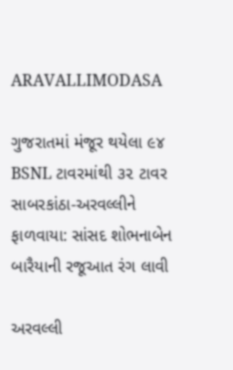ARAVALLIMODASA

ગુજરાતમાં મંજૂર થયેલા ૯૪ BSNL ટાવરમાંથી ૩૨ ટાવર સાબરકાંઠા-અરવલ્લીને ફાળવાયા: સાંસદ શોભનાબેન બારૈયાની રજૂઆત રંગ લાવી

અરવલ્લી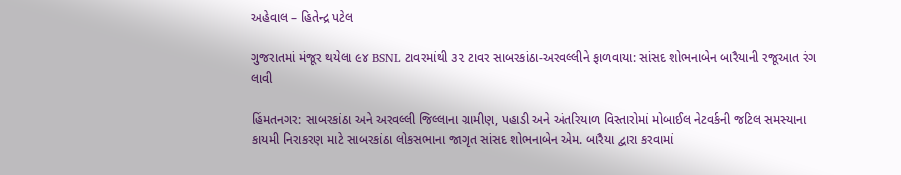અહેવાલ – હિતેન્દ્ર પટેલ

ગુજરાતમાં મંજૂર થયેલા ૯૪ BSNL ટાવરમાંથી ૩૨ ટાવર સાબરકાંઠા-અરવલ્લીને ફાળવાયા: સાંસદ શોભનાબેન બારૈયાની રજૂઆત રંગ લાવી

હિંમતનગર: સાબરકાંઠા અને અરવલ્લી જિલ્લાના ગ્રામીણ, પહાડી અને અંતરિયાળ વિસ્તારોમાં મોબાઈલ નેટવર્કની જટિલ સમસ્યાના કાયમી નિરાકરણ માટે સાબરકાંઠા લોકસભાના જાગૃત સાંસદ શોભનાબેન એમ. બારૈયા દ્વારા કરવામાં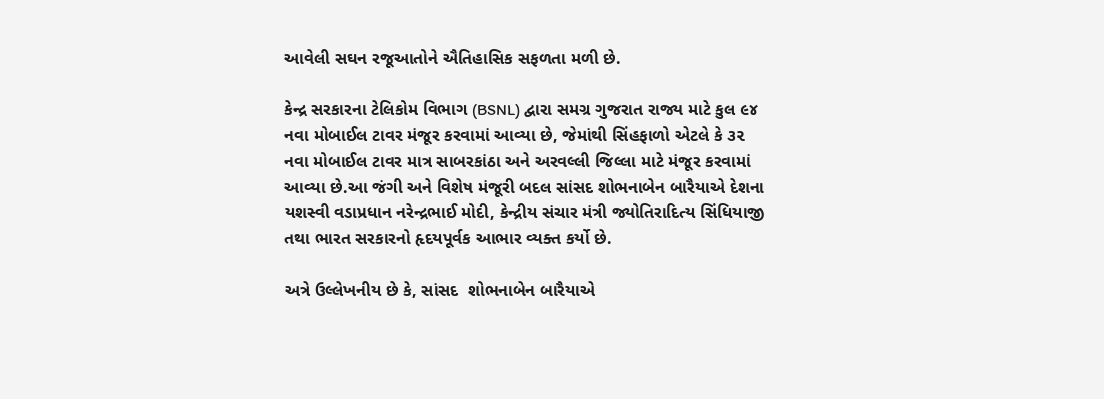આવેલી સઘન રજૂઆતોને ઐતિહાસિક સફળતા મળી છે.

કેન્દ્ર સરકારના ટેલિકોમ વિભાગ (BSNL) દ્વારા સમગ્ર ગુજરાત રાજ્ય માટે કુલ ૯૪ નવા મોબાઈલ ટાવર મંજૂર કરવામાં આવ્યા છે, જેમાંથી સિંહફાળો એટલે કે ૩૨ નવા મોબાઈલ ટાવર માત્ર સાબરકાંઠા અને અરવલ્લી જિલ્લા માટે મંજૂર કરવામાં આવ્યા છે.આ જંગી અને વિશેષ મંજૂરી બદલ સાંસદ શોભનાબેન બારૈયાએ દેશના યશસ્વી વડાપ્રધાન નરેન્દ્રભાઈ મોદી, કેન્દ્રીય સંચાર મંત્રી જ્યોતિરાદિત્ય સિંધિયાજી તથા ભારત સરકારનો હૃદયપૂર્વક આભાર વ્યક્ત કર્યો છે.

અત્રે ઉલ્લેખનીય છે કે, સાંસદ  શોભનાબેન બારૈયાએ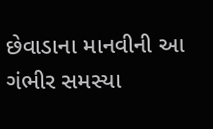છેવાડાના માનવીની આ ગંભીર સમસ્યા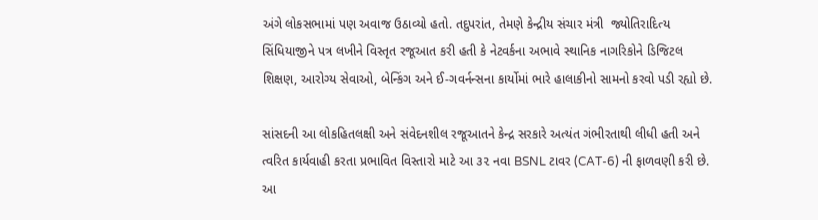અંગે લોકસભામાં પણ અવાજ ઉઠાવ્યો હતો. તદુપરાંત, તેમણે કેન્દ્રીય સંચાર મંત્રી  જ્યોતિરાદિત્ય સિંધિયાજીને પત્ર લખીને વિસ્તૃત રજૂઆત કરી હતી કે નેટવર્કના અભાવે સ્થાનિક નાગરિકોને ડિજિટલ શિક્ષણ, આરોગ્ય સેવાઓ, બેન્કિંગ અને ઈ-ગવર્નન્સના કાર્યોમાં ભારે હાલાકીનો સામનો કરવો પડી રહ્યો છે.

સાંસદની આ લોકહિતલક્ષી અને સંવેદનશીલ રજૂઆતને કેન્દ્ર સરકારે અત્યંત ગંભીરતાથી લીધી હતી અને ત્વરિત કાર્યવાહી કરતા પ્રભાવિત વિસ્તારો માટે આ ૩૨ નવા BSNL ટાવર (CAT-6) ની ફાળવણી કરી છે. આ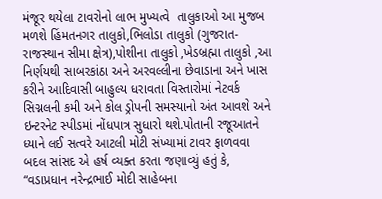મંજૂર થયેલા ટાવરોનો લાભ મુખ્યત્વે  તાલુકાઓ આ મુજબ મળશે હિંમતનગર તાલુકો,ભિલોડા તાલુકો (ગુજરાત-રાજસ્થાન સીમા ક્ષેત્ર),પોશીના તાલુકો ,ખેડબ્રહ્મા તાલુકો ,આ નિર્ણયથી સાબરકાંઠા અને અરવલ્લીના છેવાડાના અને ખાસ કરીને આદિવાસી બાહુલ્ય ધરાવતા વિસ્તારોમાં નેટવર્ક સિગ્નલની કમી અને કોલ ડ્રોપની સમસ્યાનો અંત આવશે અને ઇન્ટરનેટ સ્પીડમાં નોંધપાત્ર સુધારો થશે.પોતાની રજૂઆતને ધ્યાને લઈ સત્વરે આટલી મોટી સંખ્યામાં ટાવર ફાળવવા બદલ સાંસદ એ હર્ષ વ્યક્ત કરતા જણાવ્યું હતું કે, “વડાપ્રધાન નરેન્દ્રભાઈ મોદી સાહેબના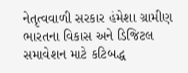નેતૃત્વવાળી સરકાર હંમેશા ગ્રામીણ ભારતના વિકાસ અને ડિજિટલ સમાવેશન માટે કટિબદ્ધ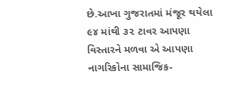છે.આખા ગુજરાતમાં મંજૂર થયેલા ૯૪ માંથી ૩૨ ટાવર આપણા વિસ્તારને મળવા એ આપણા નાગરિકોના સામાજિક-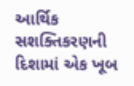આર્થિક સશક્તિકરણની દિશામાં એક ખૂબ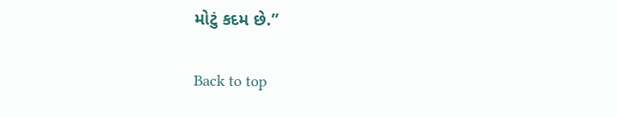મોટું કદમ છે.”

Back to top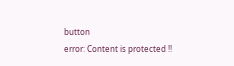button
error: Content is protected !!